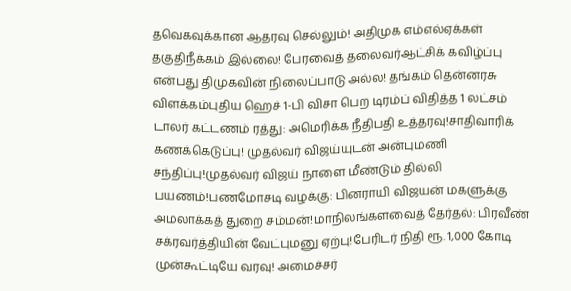தவெகவுக்கான ஆதரவு செல்லும்! அதிமுக எம்எல்ஏக்கள் தகுதிநீக்கம் இல்லை! பேரவைத் தலைவர்ஆட்சிக் கவிழ்ப்பு என்பது திமுகவின் நிலைப்பாடு அல்ல! தங்கம் தென்னரசு விளக்கம்புதிய ஹெச் 1-பி விசா பெற டிரம்ப் விதித்த 1 லட்சம் டாலர் கட்டணம் ரத்து: அமெரிக்க நீதிபதி உத்தரவு!சாதிவாரிக் கணக்கெடுப்பு! முதல்வர் விஜய்யுடன் அன்புமணி சந்திப்பு!முதல்வர் விஜய் நாளை மீண்டும் தில்லி பயணம்!பணமோசடி வழக்கு: பினராயி விஜயன் மகளுக்கு அமலாக்கத் துறை சம்மன்!மாநிலங்களவைத் தேர்தல்: பிரவீண் சக்ரவர்த்தியின் வேட்புமனு ஏற்பு!பேரிடர் நிதி ரூ. 1,000 கோடி முன்கூட்டியே வரவு! அமைச்சர்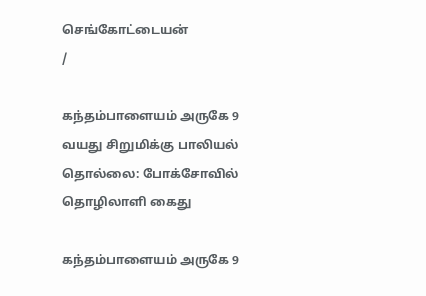செங்கோட்டையன்
/

கந்தம்பாளையம் அருகே 9 வயது சிறுமிக்கு பாலியல் தொல்லை: போக்சோவில் தொழிலாளி கைது

கந்தம்பாளையம் அருகே 9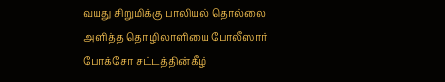வயது சிறுமிக்கு பாலியல் தொல்லை அளித்த தொழிலாளியை போலீஸார் போக்சோ சட்டத்தின்கீழ்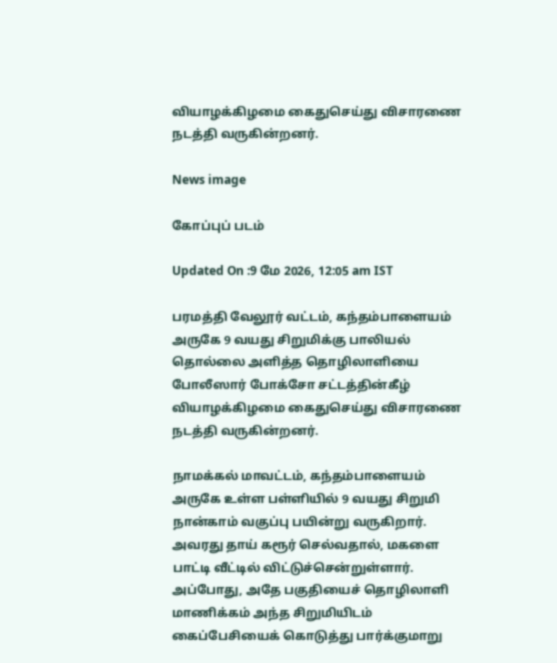வியாழக்கிழமை கைதுசெய்து விசாரணை நடத்தி வருகின்றனர்.

News image

கோப்புப் படம்

Updated On :9 மே 2026, 12:05 am IST

பரமத்தி வேலூர் வட்டம், கந்தம்பாளையம் அருகே 9 வயது சிறுமிக்கு பாலியல் தொல்லை அளித்த தொழிலாளியை போலீஸார் போக்சோ சட்டத்தின்கீழ் வியாழக்கிழமை கைதுசெய்து விசாரணை நடத்தி வருகின்றனர்.

நாமக்கல் மாவட்டம், கந்தம்பாளையம் அருகே உள்ள பள்ளியில் 9 வயது சிறுமி நான்காம் வகுப்பு பயின்று வருகிறார். அவரது தாய் கரூர் செல்வதால், மகளை பாட்டி வீட்டில் விட்டுச்சென்றுள்ளார். அப்போது, அதே பகுதியைச் தொழிலாளி மாணிக்கம் அந்த சிறுமியிடம் கைப்பேசியைக் கொடுத்து பார்க்குமாறு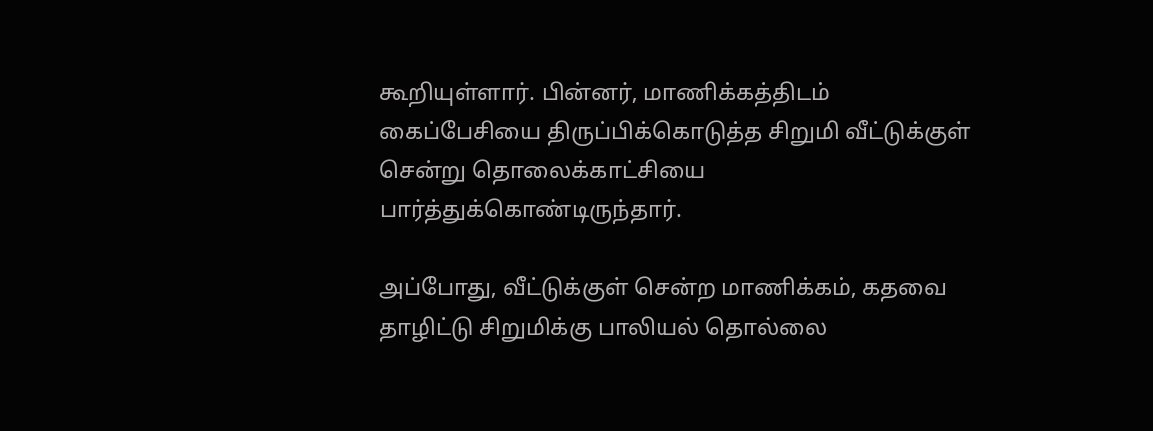கூறியுள்ளார். பின்னர், மாணிக்கத்திடம் கைப்பேசியை திருப்பிக்கொடுத்த சிறுமி வீட்டுக்குள் சென்று தொலைக்காட்சியை பார்த்துக்கொண்டிருந்தார்.

அப்போது, வீட்டுக்குள் சென்ற மாணிக்கம், கதவை தாழிட்டு சிறுமிக்கு பாலியல் தொல்லை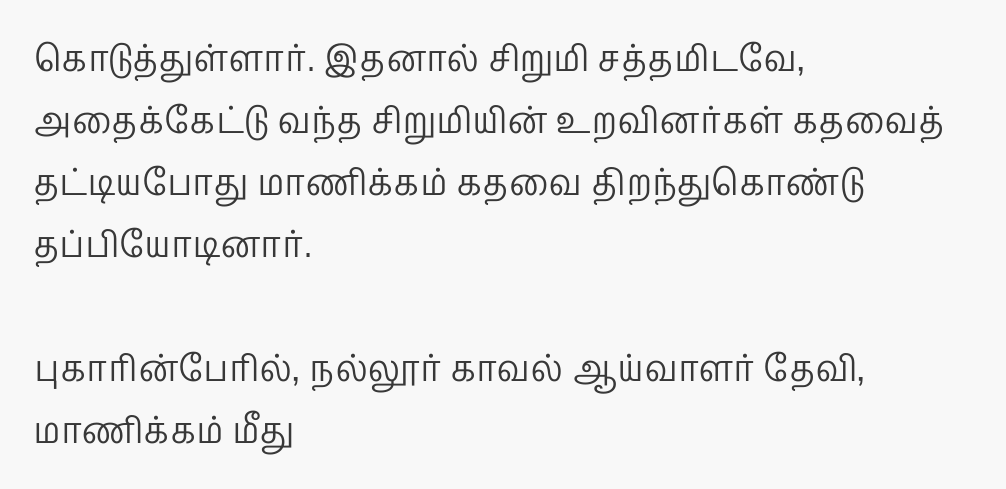கொடுத்துள்ளார். இதனால் சிறுமி சத்தமிடவே, அதைக்கேட்டு வந்த சிறுமியின் உறவினர்கள் கதவைத் தட்டியபோது மாணிக்கம் கதவை திறந்துகொண்டு தப்பியோடினார்.

புகாரின்பேரில், நல்லூர் காவல் ஆய்வாளர் தேவி, மாணிக்கம் மீது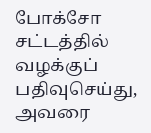போக்சோ சட்டத்தில் வழக்குப் பதிவுசெய்து, அவரை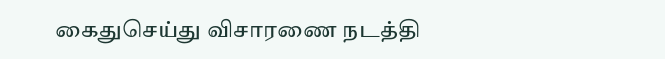கைதுசெய்து விசாரணை நடத்தி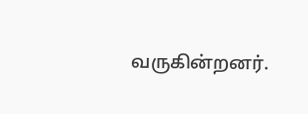வருகின்றனர்.